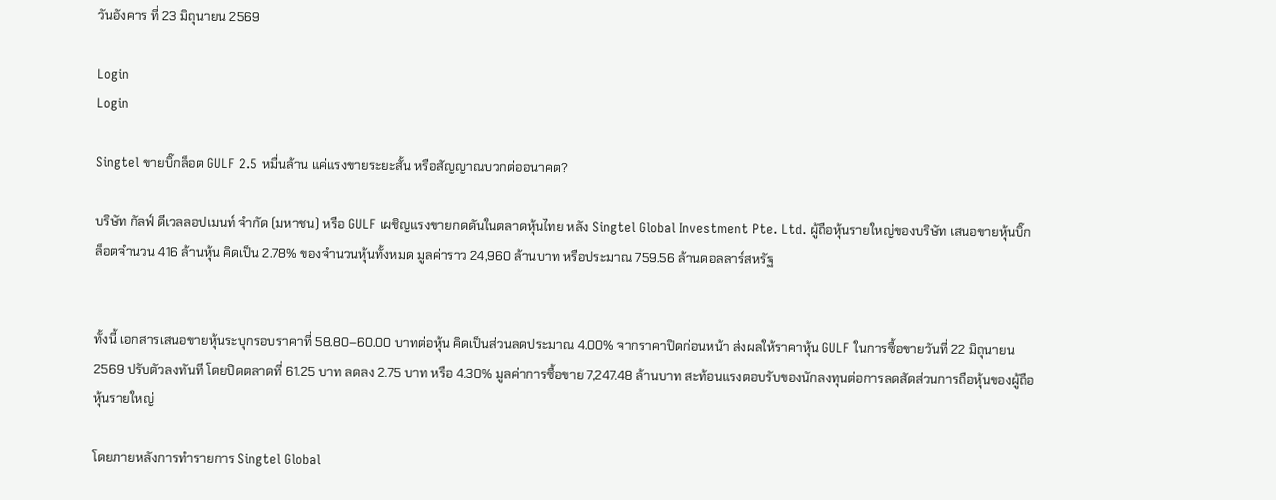วันอังคาร ที่ 23 มิถุนายน 2569

Login
Login

Singtel ขายบิ๊กล็อต GULF 2.5 หมื่นล้าน แค่แรงขายระยะสั้น หรือสัญญาณบวกต่ออนาคต?

บริษัท กัลฟ์ ดีเวลลอปเมนท์ จำกัด (มหาชน) หรือ GULF เผชิญแรงขายกดดันในตลาดหุ้นไทย หลัง Singtel Global Investment Pte. Ltd. ผู้ถือหุ้นรายใหญ่ของบริษัท เสนอขายหุ้นบิ๊กล็อตจำนวน 416 ล้านหุ้น คิดเป็น 2.78% ของจำนวนหุ้นทั้งหมด มูลค่าราว 24,960 ล้านบาท หรือประมาณ 759.56 ล้านดอลลาร์สหรัฐ


ทั้งนี้ เอกสารเสนอขายหุ้นระบุกรอบราคาที่ 58.80–60.00 บาทต่อหุ้น คิดเป็นส่วนลดประมาณ 4.00% จากราคาปิดก่อนหน้า ส่งผลให้ราคาหุ้น GULF ในการซื้อขายวันที่ 22 มิถุนายน 2569 ปรับตัวลงทันที โดยปิดตลาดที่ 61.25 บาท ลดลง 2.75 บาท หรือ 4.30% มูลค่าการซื้อขาย 7,247.48 ล้านบาท สะท้อนแรงตอบรับของนักลงทุนต่อการลดสัดส่วนการถือหุ้นของผู้ถือหุ้นรายใหญ่

โดยภายหลังการทำรายการ Singtel Global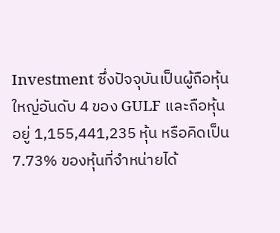Investment ซึ่งปัจจุบันเป็นผู้ถือหุ้นใหญ่อันดับ 4 ของ GULF และถือหุ้นอยู่ 1,155,441,235 หุ้น หรือคิดเป็น 7.73% ของหุ้นที่จำหน่ายได้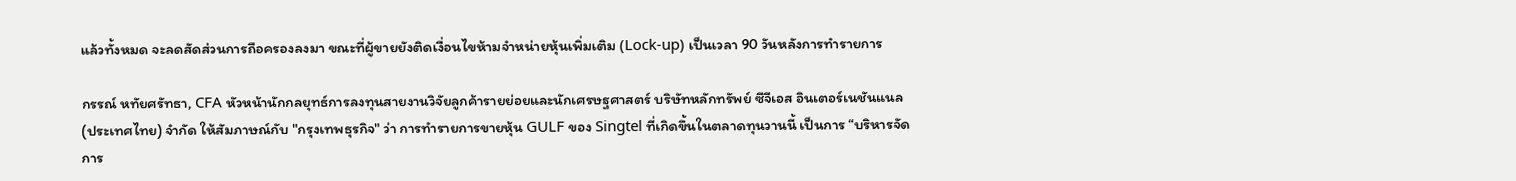แล้วทั้งหมด จะลดสัดส่วนการถือครองลงมา ขณะที่ผู้ขายยังติดเงื่อนไขห้ามจำหน่ายหุ้นเพิ่มเติม (Lock-up) เป็นเวลา 90 วันหลังการทำรายการ

กรรณ์ หทัยศรัทธา, CFA หัวหน้านักกลยุทธ์การลงทุนสายงานวิจัยลูกค้ารายย่อยและนักเศรษฐศาสตร์ บริษัทหลักทรัพย์ ซีจีเอส อินเตอร์เนชันแนล (ประเทศไทย) จำกัด ให้สัมภาษณ์กับ "กรุงเทพธุรกิจ" ว่า การทำรายการขายหุ้น GULF ของ Singtel ที่เกิดขึ้นในตลาดทุนวานนี้ เป็นการ “บริหารจัดการ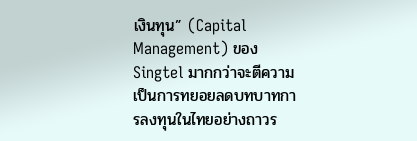เงินทุน” (Capital Management) ของ Singtel มากกว่าจะตีความเป็นการทยอยลดบทบาทการลงทุนในไทยอย่างถาวร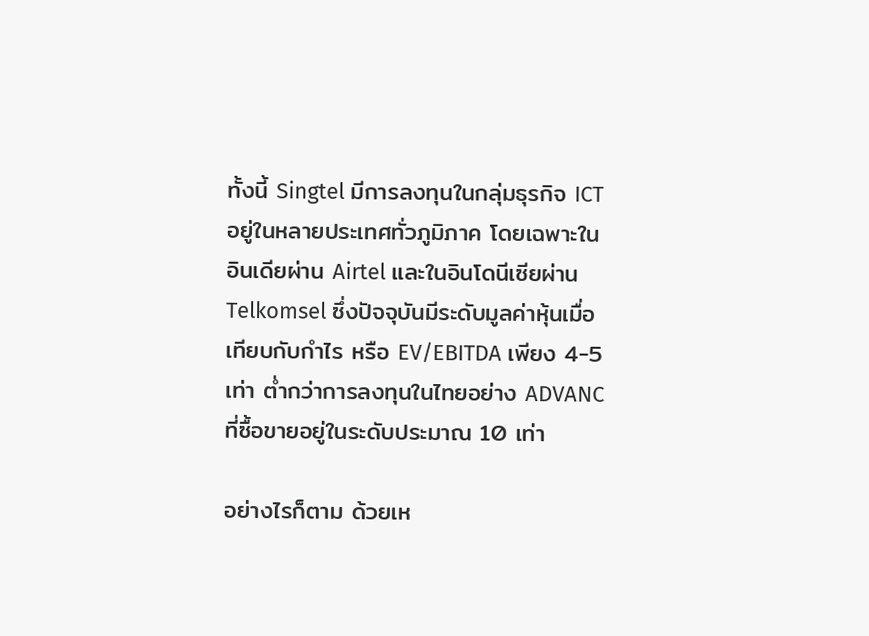ทั้งนี้ Singtel มีการลงทุนในกลุ่มธุรกิจ ICT อยู่ในหลายประเทศทั่วภูมิภาค โดยเฉพาะในอินเดียผ่าน Airtel และในอินโดนีเซียผ่าน Telkomsel ซึ่งปัจจุบันมีระดับมูลค่าหุ้นเมื่อเทียบกับกำไร หรือ EV/EBITDA เพียง 4-5 เท่า ต่ำกว่าการลงทุนในไทยอย่าง ADVANC ที่ซื้อขายอยู่ในระดับประมาณ 10 เท่า

อย่างไรก็ตาม ด้วยเห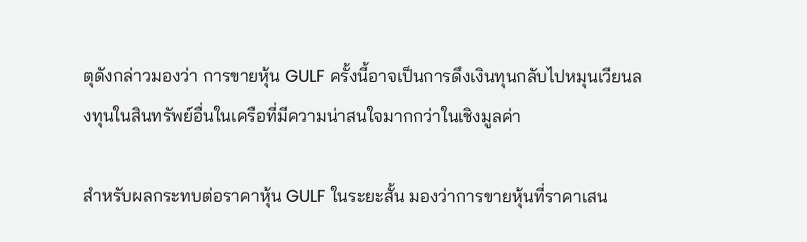ตุดังกล่าวมองว่า การขายหุ้น GULF ครั้งนี้อาจเป็นการดึงเงินทุนกลับไปหมุนเวียนลงทุนในสินทรัพย์อื่นในเครือที่มีความน่าสนใจมากกว่าในเชิงมูลค่า

สำหรับผลกระทบต่อราคาหุ้น GULF ในระยะสั้น มองว่าการขายหุ้นที่ราคาเสน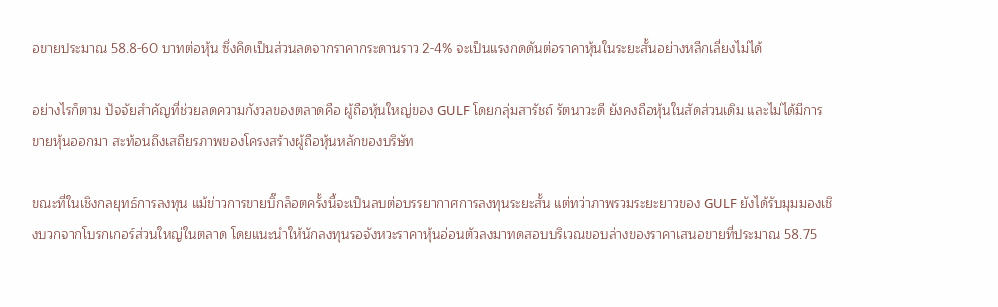อขายประมาณ 58.8-60 บาทต่อหุ้น ซึ่งคิดเป็นส่วนลดจากราคากระดานราว 2-4% จะเป็นแรงกดดันต่อราคาหุ้นในระยะสั้นอย่างหลีกเลี่ยงไม่ได้

อย่างไรก็ตาม ปัจจัยสำคัญที่ช่วยลดความกังวลของตลาดคือ ผู้ถือหุ้นใหญ่ของ GULF โดยกลุ่มสารัชถ์ รัตนาวะดี ยังคงถือหุ้นในสัดส่วนเดิม และไม่ได้มีการขายหุ้นออกมา สะท้อนถึงเสถียรภาพของโครงสร้างผู้ถือหุ้นหลักของบริษัท

ขณะที่ในเชิงกลยุทธ์การลงทุน แม้ข่าวการขายบิ๊กล็อตครั้งนี้จะเป็นลบต่อบรรยากาศการลงทุนระยะสั้น แต่ทว่าภาพรวมระยะยาวของ GULF ยังได้รับมุมมองเชิงบวกจากโบรกเกอร์ส่วนใหญ่ในตลาด โดยแนะนำให้นักลงทุนรอจังหวะราคาหุ้นอ่อนตัวลงมาทดสอบบริเวณขอบล่างของราคาเสนอขายที่ประมาณ 58.75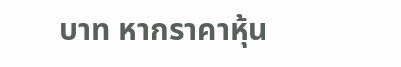บาท หากราคาหุ้น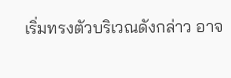เริ่มทรงตัวบริเวณดังกล่าว อาจ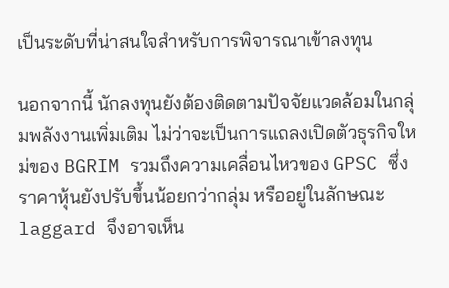เป็นระดับที่น่าสนใจสำหรับการพิจารณาเข้าลงทุน

นอกจากนี้ นักลงทุนยังต้องติดตามปัจจัยแวดล้อมในกลุ่มพลังงานเพิ่มเติม ไม่ว่าจะเป็นการแถลงเปิดตัวธุรกิจใหม่ของ BGRIM รวมถึงความเคลื่อนไหวของ GPSC ซึ่งราคาหุ้นยังปรับขึ้นน้อยกว่ากลุ่ม หรืออยู่ในลักษณะ laggard จึงอาจเห็น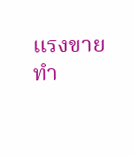แรงขายทำ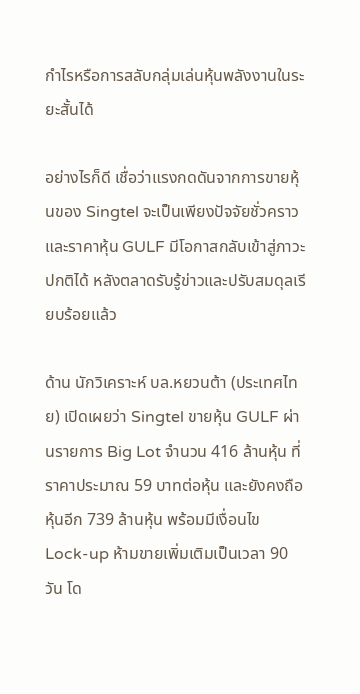กำไรหรือการสลับกลุ่มเล่นหุ้นพลังงานในระยะสั้นได้

อย่างไรก็ดี เชื่อว่าแรงกดดันจากการขายหุ้นของ Singtel จะเป็นเพียงปัจจัยชั่วคราว และราคาหุ้น GULF มีโอกาสกลับเข้าสู่ภาวะปกติได้ หลังตลาดรับรู้ข่าวและปรับสมดุลเรียบร้อยแล้ว

ด้าน นักวิเคราะห์ บล.หยวนต้า (ประเทศไทย) เปิดเผยว่า Singtel ขายหุ้น GULF ผ่านรายการ Big Lot จำนวน 416 ล้านหุ้น ที่ราคาประมาณ 59 บาทต่อหุ้น และยังคงถือหุ้นอีก 739 ล้านหุ้น พร้อมมีเงื่อนไข Lock-up ห้ามขายเพิ่มเติมเป็นเวลา 90 วัน โด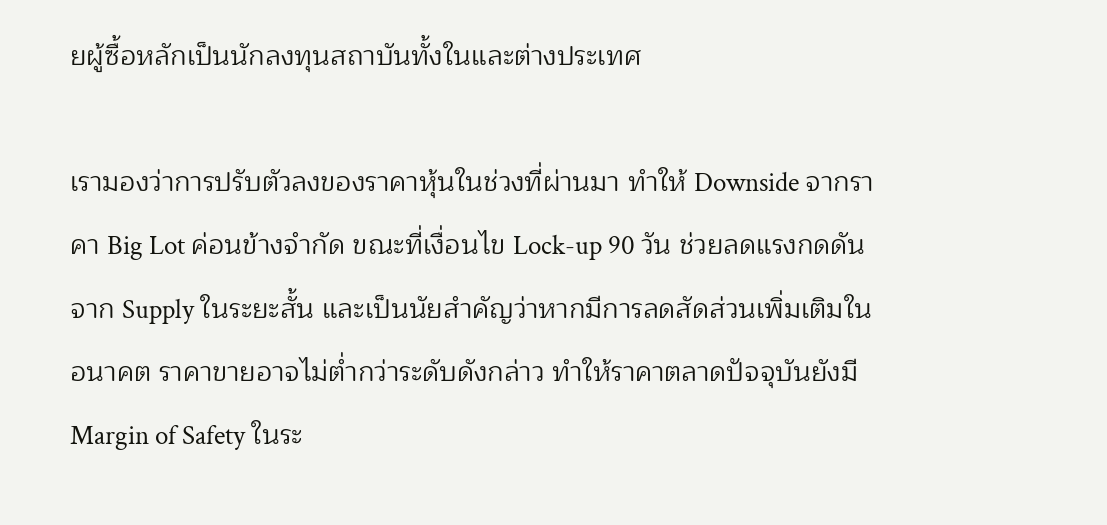ยผู้ซื้อหลักเป็นนักลงทุนสถาบันทั้งในและต่างประเทศ

เรามองว่าการปรับตัวลงของราคาหุ้นในช่วงที่ผ่านมา ทำให้ Downside จากราคา Big Lot ค่อนข้างจำกัด ขณะที่เงื่อนไข Lock-up 90 วัน ช่วยลดแรงกดดันจาก Supply ในระยะสั้น และเป็นนัยสำคัญว่าหากมีการลดสัดส่วนเพิ่มเติมในอนาคต ราคาขายอาจไม่ต่ำกว่าระดับดังกล่าว ทำให้ราคาตลาดปัจจุบันยังมี Margin of Safety ในระ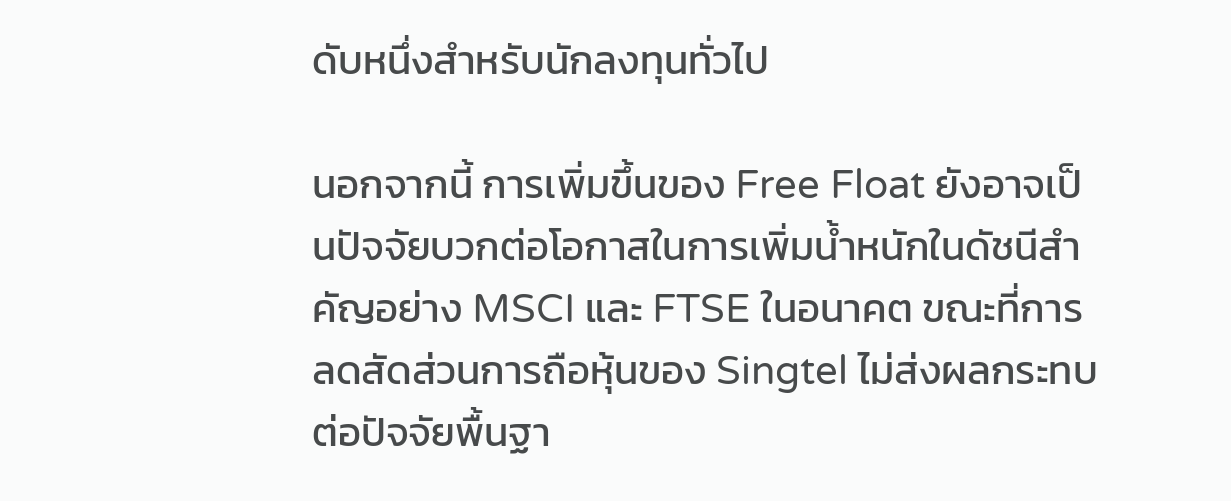ดับหนึ่งสำหรับนักลงทุนทั่วไป

นอกจากนี้ การเพิ่มขึ้นของ Free Float ยังอาจเป็นปัจจัยบวกต่อโอกาสในการเพิ่มน้ำหนักในดัชนีสำคัญอย่าง MSCI และ FTSE ในอนาคต ขณะที่การลดสัดส่วนการถือหุ้นของ Singtel ไม่ส่งผลกระทบต่อปัจจัยพื้นฐา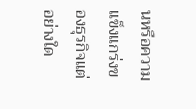นหรือความแข็งแกร่งของธุรกิจแต่อย่างใด